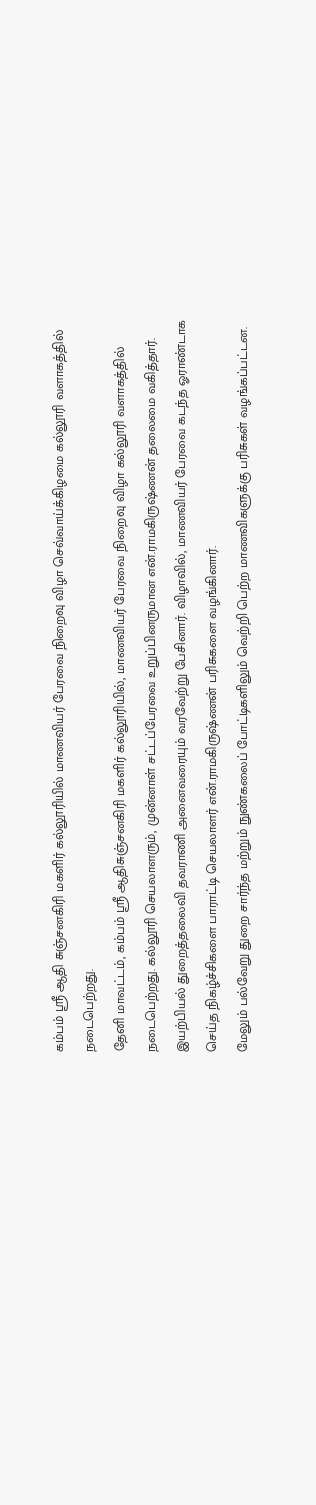கம்பம் ஸ்ரீ ஆதி சுஞ்சனகிரி மகளிர் கல்லூரியில் மாணவியர் பேரவை நிறைவு விழா செவ்வாய்க்கிழமை கல்லூரி வளாகத்தில் நடைபெற்றது.
தேனி மாவட்டம், கம்பம் ஸ்ரீ ஆதிசுஞ்சனகிரி மகளிர் கல்லூரியில், மாணவியர் பேரவை நிறைவு விழா கல்லூரி வளாகத்தில் நடைபெற்றது. கல்லூரி செயலாளரும், முன்னாள் சட்டப்பேரவை உறுப்பினருமான என்.ராமகிருஷ்ணன் தலைமை வகித்தார்.
இயற்பியல் துறைத்தலைவி தவராணி அனைவரையும் வரவேற்று பேசினார். விழாவில், மாணவியர் பேரவை கடந்த ஓராண்டாக செய்த நிகழ்ச்சிகளை பாராட்டி செயலாளர் என்.ராமகிருஷ்ணன் பரிசுகளை வழங்கினார்.
மேலும் பல்வேறு துறை சார்ந்த மற்றும் நுண்கலைப் போட்டிகளிலும் வெற்றி பெற்ற மாணவிகளுக்கு பரிசுகள் வழங்கப்பட்டன.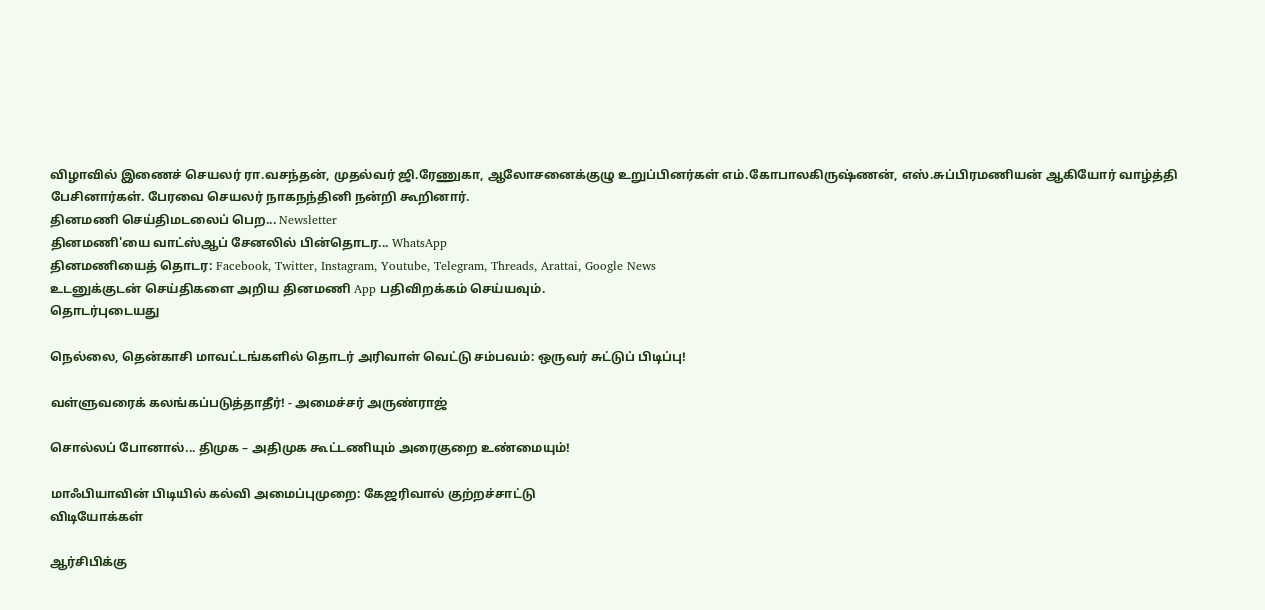விழாவில் இணைச் செயலர் ரா.வசந்தன், முதல்வர் ஜி.ரேணுகா, ஆலோசனைக்குழு உறுப்பினர்கள் எம்.கோபாலகிருஷ்ணன், எஸ்.சுப்பிரமணியன் ஆகியோர் வாழ்த்தி பேசினார்கள். பேரவை செயலர் நாகநந்தினி நன்றி கூறினார்.
தினமணி செய்திமடலைப் பெற... Newsletter
தினமணி'யை வாட்ஸ்ஆப் சேனலில் பின்தொடர... WhatsApp
தினமணியைத் தொடர: Facebook, Twitter, Instagram, Youtube, Telegram, Threads, Arattai, Google News
உடனுக்குடன் செய்திகளை அறிய தினமணி App பதிவிறக்கம் செய்யவும்.
தொடர்புடையது

நெல்லை, தென்காசி மாவட்டங்களில் தொடர் அரிவாள் வெட்டு சம்பவம்: ஒருவர் சுட்டுப் பிடிப்பு!

வள்ளுவரைக் கலங்கப்படுத்தாதீர்! - அமைச்சர் அருண்ராஜ்

சொல்லப் போனால்... திமுக – அதிமுக கூட்டணியும் அரைகுறை உண்மையும்!

மாஃபியாவின் பிடியில் கல்வி அமைப்புமுறை: கேஜரிவால் குற்றச்சாட்டு
விடியோக்கள்

ஆர்சிபிக்கு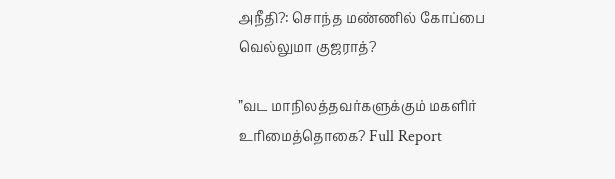அநீதி?: சொந்த மண்ணில் கோப்பை வெல்லுமா குஜராத்?

”வட மாநிலத்தவர்களுக்கும் மகளிர் உரிமைத்தொகை? Full Report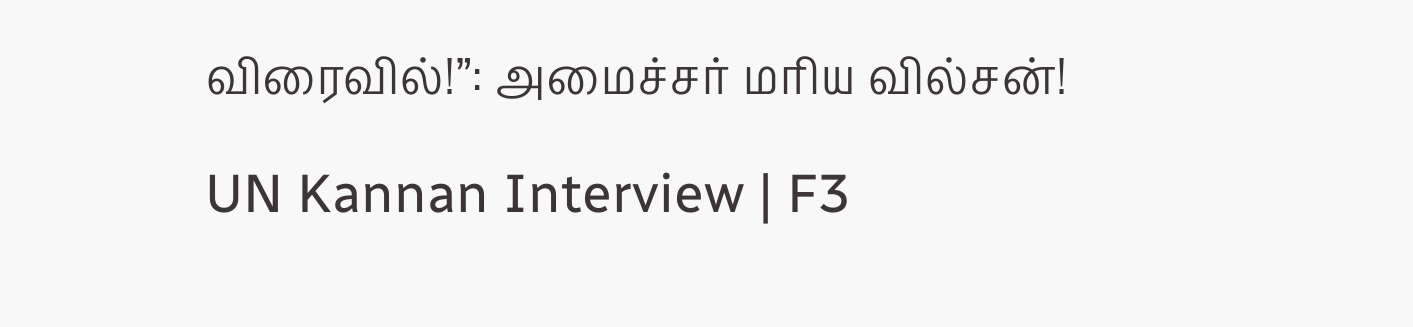விரைவில்!”: அமைச்சர் மரிய வில்சன்!

UN Kannan Interview | F3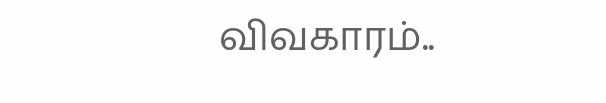விவகாரம்..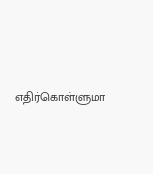எதிர்கொள்ளுமா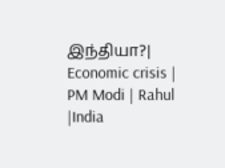இந்தியா?| Economic crisis | PM Modi | Rahul |India